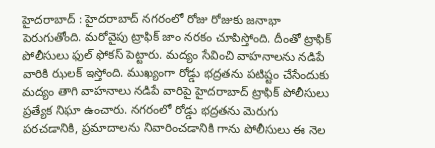హైదరాబాద్ : హైదరాబాద్ నగరంలో రోజు రోజుకు జనాభా పెరుగుతోంది. మరోవైపు ట్రాఫిక్ జాం నరకం చూపిస్తోంది. దీంతో ట్రాఫిక్ పోలీసులు ఫుల్ ఫోకస్ పెట్టారు. మద్యం సేవించి వాహనాలను నడిపే వారికి ఝలక్ ఇస్తోంది. ముఖ్యంగా రోడ్డు భద్రతను పటిష్టం చేసేందుకు మద్యం తాగి వాహనాలు నడిపే వారిపై హైదరాబాద్ ట్రాఫిక్ పోలీసులు ప్రత్యేక నిఘా ఉంచారు. నగరంలో రోడ్డు భద్రతను మెరుగు పరచడానికి, ప్రమాదాలను నివారించడానికి గాను పోలీసులు ఈ నెల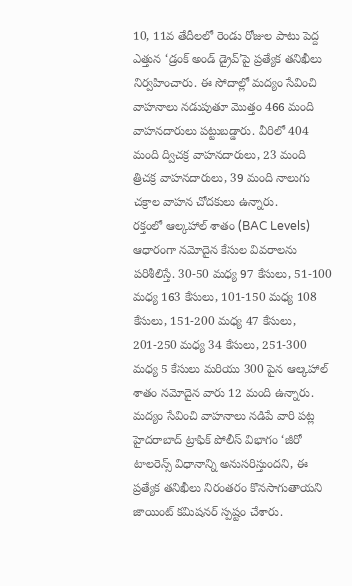10, 11వ తేదీలలో రెండు రోజుల పాటు పెద్ద ఎత్తున ‘డ్రంక్ అండ్ డ్రైవ్’పై ప్రత్యేక తనిఖీలు నిర్వహించారు. ఈ సోదాల్లో మద్యం సేవించి వాహనాలు నడుపుతూ మొత్తం 466 మంది వాహనదారులు పట్టుబడ్డారు. వీరిలో 404 మంది ద్విచక్ర వాహనదారులు, 23 మంది త్రిచక్ర వాహనదారులు, 39 మంది నాలుగు చక్రాల వాహన చోదకులు ఉన్నారు.
రక్తంలో ఆల్కహాల్ శాతం (BAC Levels) ఆధారంగా నమోదైన కేసుల వివరాలను పరిశీలిస్తే. 30-50 మధ్య 97 కేసులు, 51-100 మధ్య 163 కేసులు, 101-150 మధ్య 108 కేసులు, 151-200 మధ్య 47 కేసులు, 201-250 మధ్య 34 కేసులు, 251-300 మధ్య 5 కేసులు మరియు 300 పైన ఆల్కహాల్ శాతం నమోదైన వారు 12 మంది ఉన్నారు. మద్యం సేవించి వాహనాలు నడిపే వారి పట్ల హైదరాబాద్ ట్రాఫిక్ పోలీస్ విభాగం ‘జీరో టాలరెన్స్ విధానాన్ని అనుసరిస్తుందని, ఈ ప్రత్యేక తనిఖీలు నిరంతరం కొనసాగుతాయని జాయింట్ కమిషనర్ స్పష్టం చేశారు.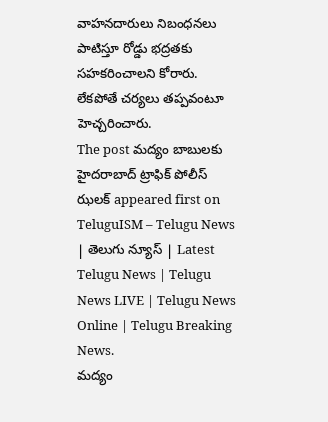వాహనదారులు నిబంధనలు పాటిస్తూ రోడ్డు భద్రతకు సహకరించాలని కోరారు. లేకపోతే చర్యలు తప్పవంటూ హెచ్చరించారు.
The post మద్యం బాబులకు హైదరాబాద్ ట్రాఫిక్ పోలీస్ ఝలక్ appeared first on TeluguISM – Telugu News | తెలుగు న్యూస్ | Latest Telugu News | Telugu News LIVE | Telugu News Online | Telugu Breaking News.
మద్యం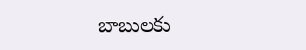బాబులకు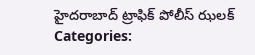హైదరాబాద్ ట్రాఫిక్ పోలీస్ ఝలక్
Categories: